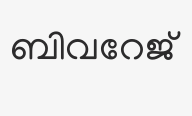ബിവറേജ്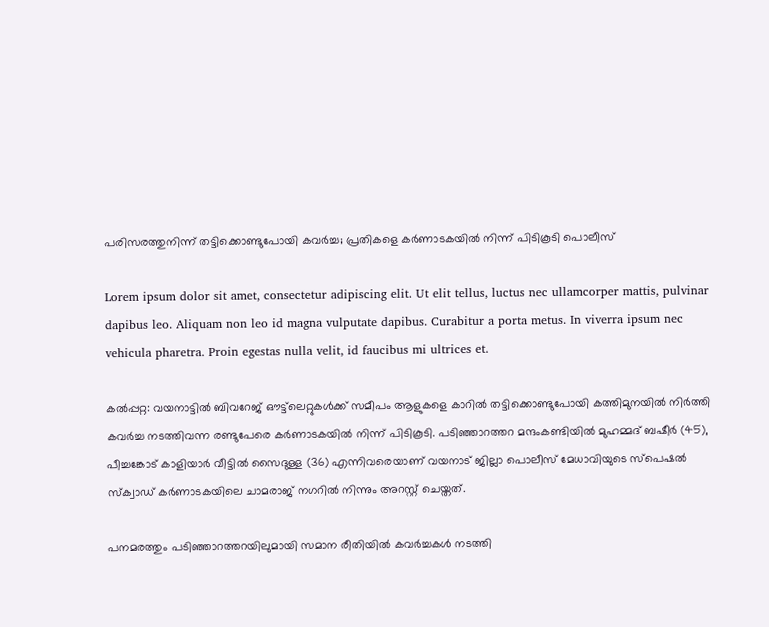പരിസരത്തുനിന്ന് തട്ടിക്കൊണ്ടുപോയി കവര്‍ച്ച; പ്രതികളെ കര്‍ണാടകയില്‍ നിന്ന് പിടികൂടി പൊലീസ്

Lorem ipsum dolor sit amet, consectetur adipiscing elit. Ut elit tellus, luctus nec ullamcorper mattis, pulvinar dapibus leo. Aliquam non leo id magna vulputate dapibus. Curabitur a porta metus. In viverra ipsum nec vehicula pharetra. Proin egestas nulla velit, id faucibus mi ultrices et.

കല്‍പ്പറ്റ: വയനാട്ടില്‍ ബിവറേജ് ഔട്ട്‌ലെറ്റുകള്‍ക്ക് സമീപം ആളുകളെ കാറില്‍ തട്ടിക്കൊണ്ടുപോയി കത്തിമുനയില്‍ നിര്‍ത്തി കവര്‍ച്ച നടത്തിവന്ന രണ്ടുപേരെ കര്‍ണാടകയില്‍ നിന്ന് പിടികൂടി. പടിഞ്ഞാറത്തറ മന്ദംകണ്ടിയില്‍ മുഹമ്മദ് ബഷീര്‍ (45), പീച്ചങ്കോട് കാളിയാര്‍ വീട്ടില്‍ സൈദുള്ള (36) എന്നിവരെയാണ് വയനാട് ജില്ലാ പൊലീസ് മേധാവിയുടെ സ്പെഷല്‍ സ്‌ക്വാഡ് കര്‍ണാടകയിലെ ചാമരാജ് നഗറില്‍ നിന്നും അറസ്റ്റ് ചെയ്തത്.

പനമരത്തും പടിഞ്ഞാറത്തറയിലുമായി സമാന രീതിയില്‍ കവര്‍ച്ചകള്‍ നടത്തി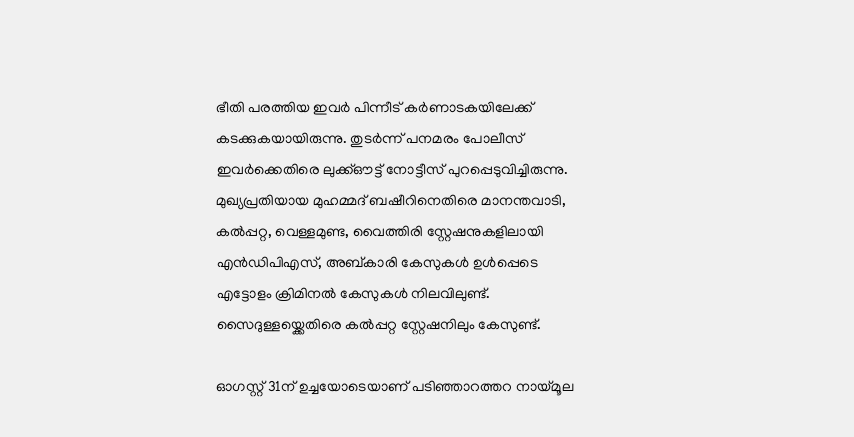ഭീതി പരത്തിയ ഇവര്‍ പിന്നീട് കര്‍ണാടകയിലേക്ക് കടക്കുകയായിരുന്നു. തുടര്‍ന്ന് പനമരം പോലീസ് ഇവര്‍ക്കെതിരെ ലുക്ക്ഔട്ട് നോട്ടീസ് പുറപ്പെടുവിച്ചിരുന്നു. മുഖ്യപ്രതിയായ മുഹമ്മദ് ബഷീറിനെതിരെ മാനന്തവാടി, കല്‍പ്പറ്റ, വെള്ളമുണ്ട, വൈത്തിരി സ്റ്റേഷനുകളിലായി എന്‍ഡിപിഎസ്, അബ്കാരി കേസുകള്‍ ഉള്‍പ്പെടെ എട്ടോളം ക്രിമിനല്‍ കേസുകള്‍ നിലവിലുണ്ട്. സൈദുള്ളയ്ക്കെതിരെ കല്‍പ്പറ്റ സ്റ്റേഷനിലും കേസുണ്ട്.

ഓഗസ്റ്റ് 31ന് ഉച്ചയോടെയാണ് പടിഞ്ഞാറത്തറ നായ്മൂല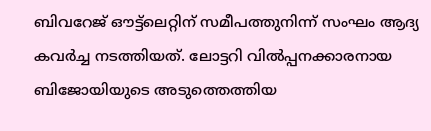ബിവറേജ് ഔട്ട്‌ലെറ്റിന് സമീപത്തുനിന്ന് സംഘം ആദ്യ കവര്‍ച്ച നടത്തിയത്. ലോട്ടറി വില്‍പ്പനക്കാരനായ ബിജോയിയുടെ അടുത്തെത്തിയ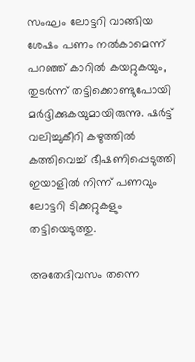സംഘം ലോട്ടറി വാങ്ങിയ ശേഷം പണം നല്‍കാമെന്ന് പറഞ്ഞ് കാറില്‍ കയറ്റുകയും, തുടര്‍ന്ന് തട്ടിക്കൊണ്ടുപോയി മര്‍ദ്ദിക്കുകയുമായിരുന്നു. ഷര്‍ട്ട് വലിച്ചുകീറി കഴുത്തില്‍ കത്തിവെച്ച് ഭീഷണിപ്പെടുത്തി ഇയാളില്‍ നിന്ന് പണവും ലോട്ടറി ടിക്കറ്റുകളും തട്ടിയെടുത്തു.

അതേദിവസം തന്നെ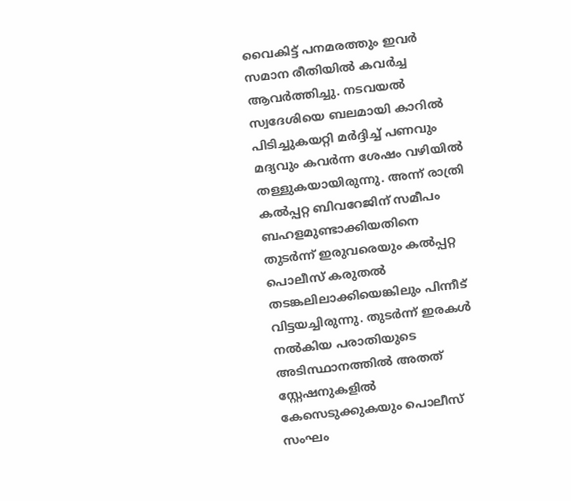വൈകിട്ട് പനമരത്തും ഇവര്‍ സമാന രീതിയില്‍ കവര്‍ച്ച ആവര്‍ത്തിച്ചു. നടവയല്‍ സ്വദേശിയെ ബലമായി കാറില്‍ പിടിച്ചുകയറ്റി മര്‍ദ്ദിച്ച് പണവും മദ്യവും കവര്‍ന്ന ശേഷം വഴിയില്‍ തള്ളുകയായിരുന്നു. അന്ന് രാത്രി കല്‍പ്പറ്റ ബിവറേജിന് സമീപം ബഹളമുണ്ടാക്കിയതിനെ തുടര്‍ന്ന് ഇരുവരെയും കല്‍പ്പറ്റ പൊലീസ് കരുതല്‍ തടങ്കലിലാക്കിയെങ്കിലും പിന്നീട് വിട്ടയച്ചിരുന്നു. തുടര്‍ന്ന് ഇരകള്‍ നല്‍കിയ പരാതിയുടെ അടിസ്ഥാനത്തില്‍ അതത് സ്റ്റേഷനുകളില്‍ കേസെടുക്കുകയും പൊലീസ് സംഘം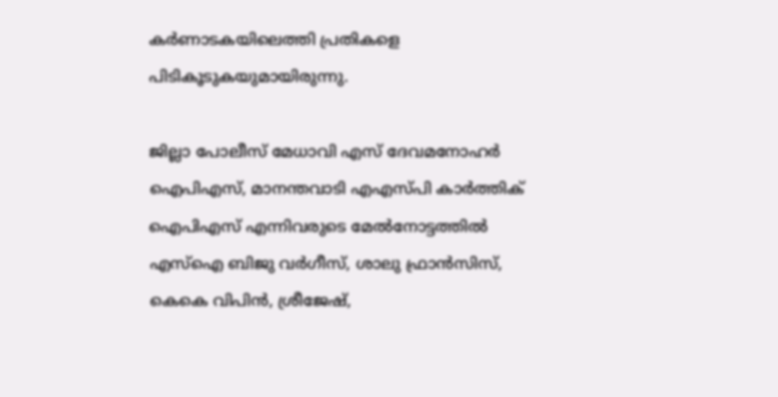കര്‍ണാടകയിലെത്തി പ്രതികളെ പിടികൂടുകയുമായിരുന്നു.

ജില്ലാ പോലീസ് മേധാവി എസ് ദേവമനോഹര്‍ ഐപിഎസ്, മാനന്തവാടി എഎസ്പി കാര്‍ത്തിക് ഐപിഎസ് എന്നിവരുടെ മേല്‍നോട്ടത്തില്‍ എസ്‌ഐ ബിജു വര്‍ഗീസ്, ശാലു ഫ്രാന്‍സിസ്, കെകെ വിപിന്‍, ശ്രീജേഷ്,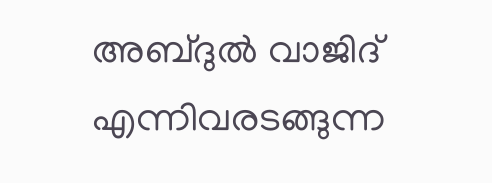അബ്ദുല്‍ വാജിദ് എന്നിവരടങ്ങുന്ന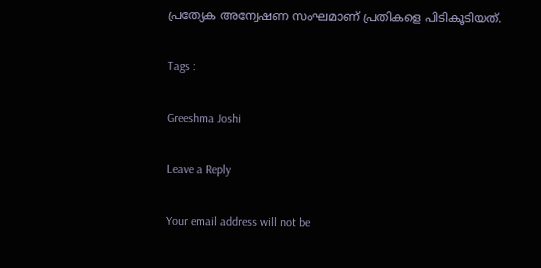പ്രത്യേക അന്വേഷണ സംഘമാണ് പ്രതികളെ പിടികൂടിയത്.

Tags :

Greeshma Joshi

Leave a Reply

Your email address will not be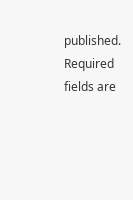published. Required fields are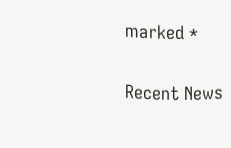marked *

Recent News